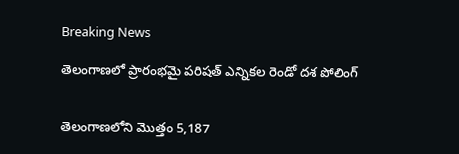Breaking News

తెలంగాణలో ప్రారంభమై పరిషత్ ఎన్నికల రెండో దశ పోలింగ్


తెలంగాణలోని మొత్తం 5,187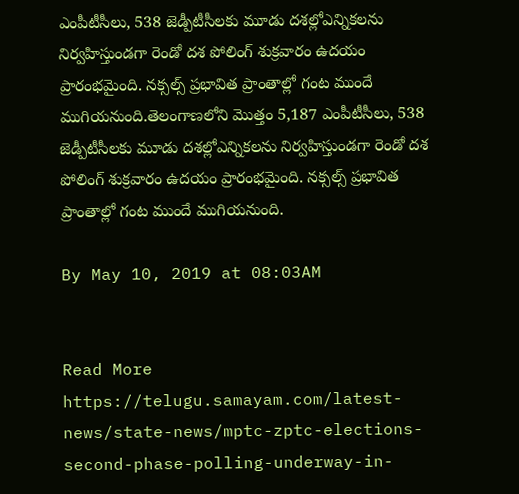ఎంపీటీసీలు, 538 జెడ్పీటీసీలకు మూడు దశల్లోఎన్నికలను నిర్వహిస్తుండగా రెండో దశ పోలింగ్ శుక్రవారం ఉదయం ప్రారంభమైంది. నక్సల్స్ ప్రభావిత ప్రాంతాల్లో గంట ముందే ముగియనుంది.తెలంగాణలోని మొత్తం 5,187 ఎంపీటీసీలు, 538 జెడ్పీటీసీలకు మూడు దశల్లోఎన్నికలను నిర్వహిస్తుండగా రెండో దశ పోలింగ్ శుక్రవారం ఉదయం ప్రారంభమైంది. నక్సల్స్ ప్రభావిత ప్రాంతాల్లో గంట ముందే ముగియనుంది.

By May 10, 2019 at 08:03AM


Read More https://telugu.samayam.com/latest-news/state-news/mptc-zptc-elections-second-phase-polling-underway-in-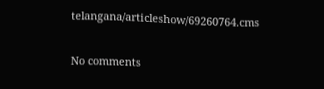telangana/articleshow/69260764.cms

No comments